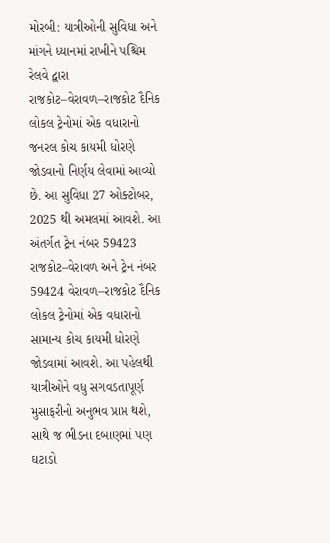મોરબી: યાત્રીઓની સુવિધા અને માંગને ધ્યાનમાં રાખીને પશ્ચિમ રેલવે દ્વારા રાજકોટ–વેરાવળ–રાજકોટ દૈનિક લોકલ ટ્રેનોમાં એક વધારાનો જનરલ કોચ કાયમી ધોરણે જોડવાનો નિર્ણય લેવામાં આવ્યો છે. આ સુવિધા 27 ઓક્ટોબર, 2025 થી અમલમાં આવશે. આ અંતર્ગત ટ્રેન નંબર 59423 રાજકોટ–વેરાવળ અને ટ્રેન નંબર 59424 વેરાવળ–રાજકોટ દૈનિક લોકલ ટ્રેનોમાં એક વધારાનો સામાન્ય કોચ કાયમી ધોરણે જોડવામાં આવશે. આ પહેલથી યાત્રીઓને વધુ સગવડતાપૂર્ણ મુસાફરીનો અનુભવ પ્રાપ્ત થશે, સાથે જ ભીડના દબાણમાં પણ ઘટાડો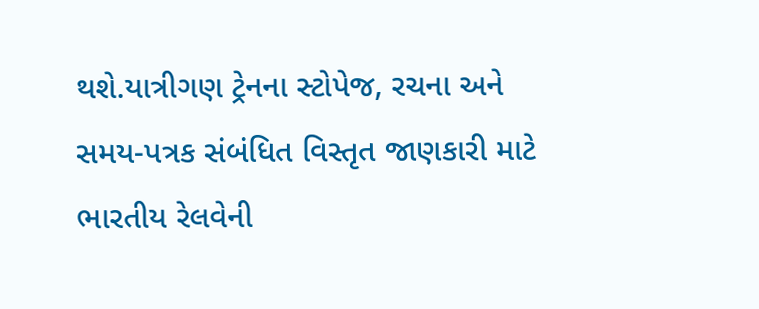થશે.યાત્રીગણ ટ્રેનના સ્ટોપેજ, રચના અને સમય-પત્રક સંબંધિત વિસ્તૃત જાણકારી માટે ભારતીય રેલવેની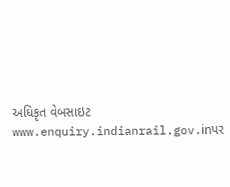અધિકૃત વેબસાઇટ www.enquiry.indianrail.gov.inપર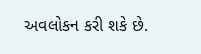અવલોકન કરી શકે છે.